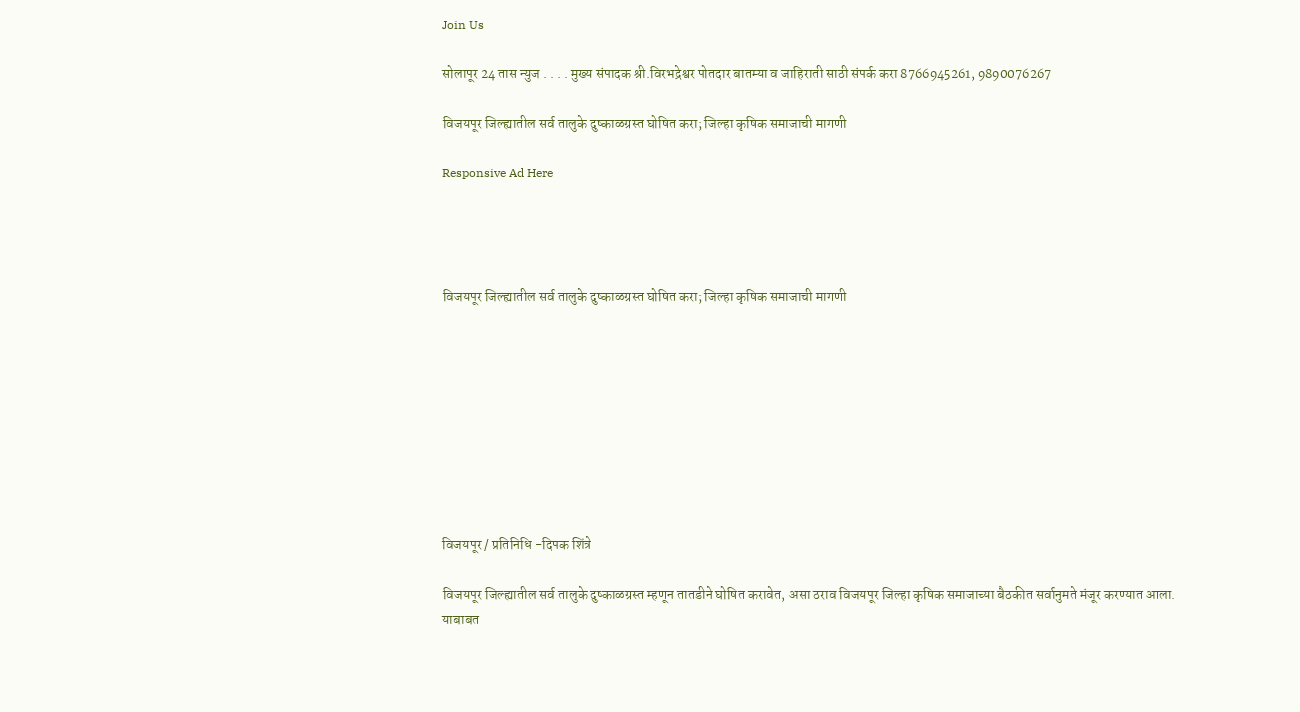Join Us

सोलापूर 24 तास न्युज . . . . मुख्य संपादक श्री.विरभद्रेश्वर पोतदार बातम्या व जाहिराती साठी संपर्क करा 8766945261, 9890076267

विजयपूर जिल्ह्यातील सर्व तालुके दुष्काळग्रस्त घोषित करा; जिल्हा कृषिक समाजाची मागणी

Responsive Ad Here




विजयपूर जिल्ह्यातील सर्व तालुके दुष्काळग्रस्त घोषित करा; जिल्हा कृषिक समाजाची मागणी









विजयपूर / प्रतिनिधि -दिपक शिंत्रे

विजयपूर जिल्ह्यातील सर्व तालुके दुष्काळग्रस्त म्हणून तातडीने घोषित करावेत, असा ठराव विजयपूर जिल्हा कृषिक समाजाच्या बैठकीत सर्वानुमते मंजूर करण्यात आला. याबाबत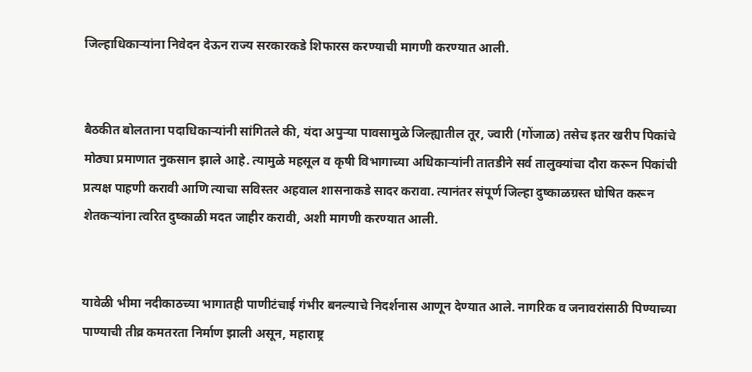जिल्हाधिकाऱ्यांना निवेदन देऊन राज्य सरकारकडे शिफारस करण्याची मागणी करण्यात आली.


बैठकीत बोलताना पदाधिकाऱ्यांनी सांगितले की, यंदा अपुऱ्या पावसामुळे जिल्ह्यातील तूर, ज्वारी (गोंजाळ) तसेच इतर खरीप पिकांचे मोठ्या प्रमाणात नुकसान झाले आहे. त्यामुळे महसूल व कृषी विभागाच्या अधिकाऱ्यांनी तातडीने सर्व तालुक्यांचा दौरा करून पिकांची प्रत्यक्ष पाहणी करावी आणि त्याचा सविस्तर अहवाल शासनाकडे सादर करावा. त्यानंतर संपूर्ण जिल्हा दुष्काळग्रस्त घोषित करून शेतकऱ्यांना त्वरित दुष्काळी मदत जाहीर करावी, अशी मागणी करण्यात आली.


यावेळी भीमा नदीकाठच्या भागातही पाणीटंचाई गंभीर बनल्याचे निदर्शनास आणून देण्यात आले. नागरिक व जनावरांसाठी पिण्याच्या पाण्याची तीव्र कमतरता निर्माण झाली असून, महाराष्ट्र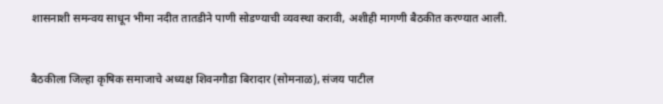शासनाशी समन्वय साधून भीमा नदीत तातडीने पाणी सोडण्याची व्यवस्था करावी, अशीही मागणी बैठकीत करण्यात आली.


बैठकीला जिल्हा कृषिक समाजाचे अध्यक्ष शिवनगौडा बिरादार (सोमनाळ), संजय पाटील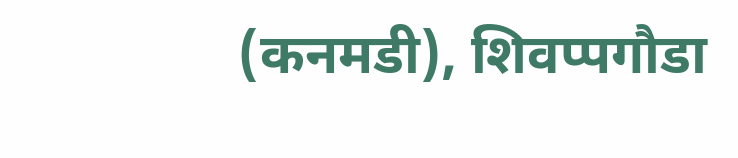(कनमडी), शिवप्पगौडा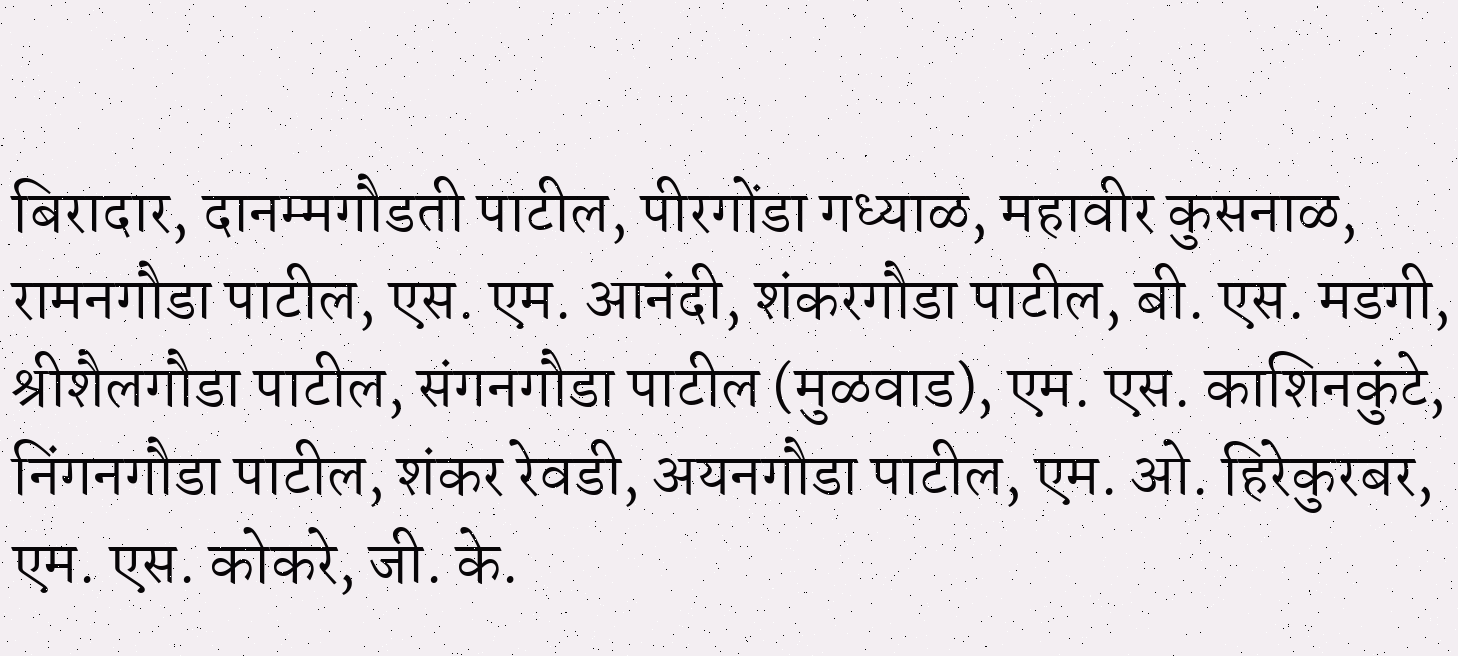बिरादार, दानम्मगौडती पाटील, पीरगोंडा गध्याळ, महावीर कुसनाळ, रामनगौडा पाटील, एस. एम. आनंदी, शंकरगौडा पाटील, बी. एस. मडगी, श्रीशैलगौडा पाटील, संगनगौडा पाटील (मुळवाड), एम. एस. काशिनकुंटे, निंगनगौडा पाटील, शंकर रेवडी, अयनगौडा पाटील, एम. ओ. हिरेकुरबर, एम. एस. कोकरे, जी. के.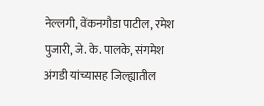नेल्लगी, वेंकनगौडा पाटील, रमेश पुजारी, जे. के. पालके, संगमेश अंगडी यांच्यासह जिल्ह्यातील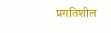प्रगतिशील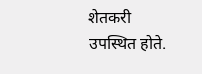शेतकरी उपस्थित होते.